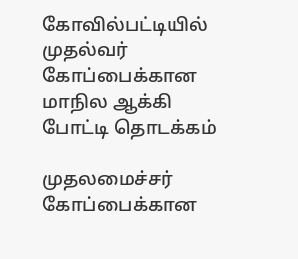கோவில்பட்டியில் முதல்வர் கோப்பைக்கான மாநில ஆக்கி போட்டி தொடக்கம்

முதலமைச்சர் கோப்பைக்கான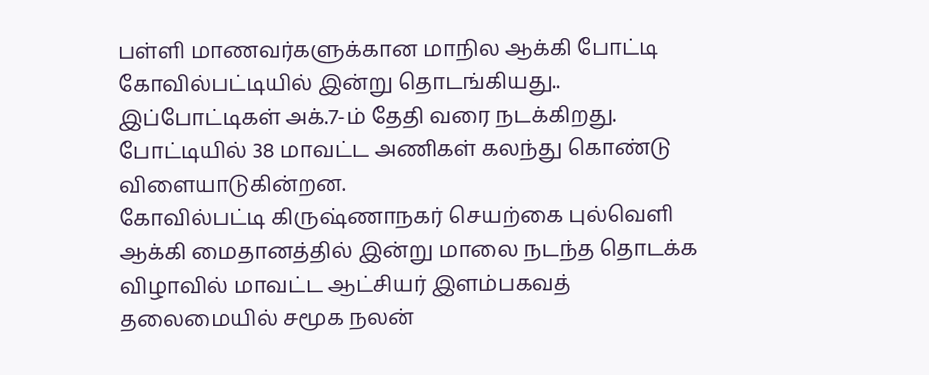பள்ளி மாணவர்களுக்கான மாநில ஆக்கி போட்டி கோவில்பட்டியில் இன்று தொடங்கியது.. இப்போட்டிகள் அக்.7-ம் தேதி வரை நடக்கிறது. போட்டியில் 38 மாவட்ட அணிகள் கலந்து கொண்டு விளையாடுகின்றன.
கோவில்பட்டி கிருஷ்ணாநகர் செயற்கை புல்வெளி ஆக்கி மைதானத்தில் இன்று மாலை நடந்த தொடக்க விழாவில் மாவட்ட ஆட்சியர் இளம்பகவத் தலைமையில் சமூக நலன்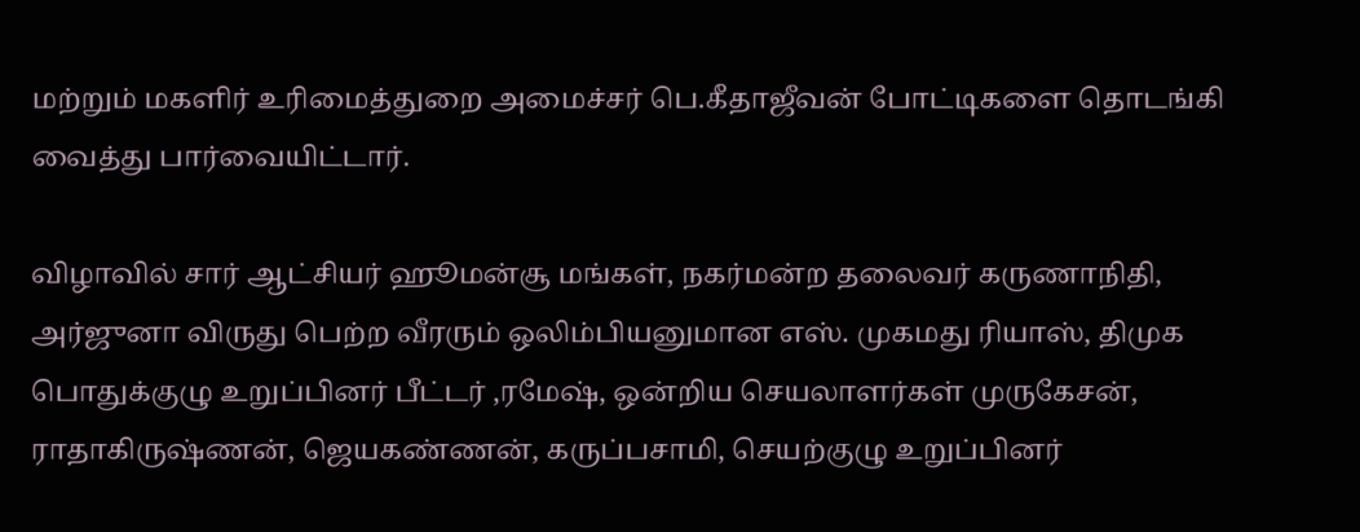மற்றும் மகளிர் உரிமைத்துறை அமைச்சர் பெ.கீதாஜீவன் போட்டிகளை தொடங்கி வைத்து பார்வையிட்டார்.

விழாவில் சார் ஆட்சியர் ஹூமன்சூ மங்கள், நகர்மன்ற தலைவர் கருணாநிதி, அர்ஜுனா விருது பெற்ற வீரரும் ஒலிம்பியனுமான எஸ். முகமது ரியாஸ், திமுக பொதுக்குழு உறுப்பினர் பீட்டர் ,ரமேஷ், ஒன்றிய செயலாளர்கள் முருகேசன், ராதாகிருஷ்ணன், ஜெயகண்ணன், கருப்பசாமி, செயற்குழு உறுப்பினர்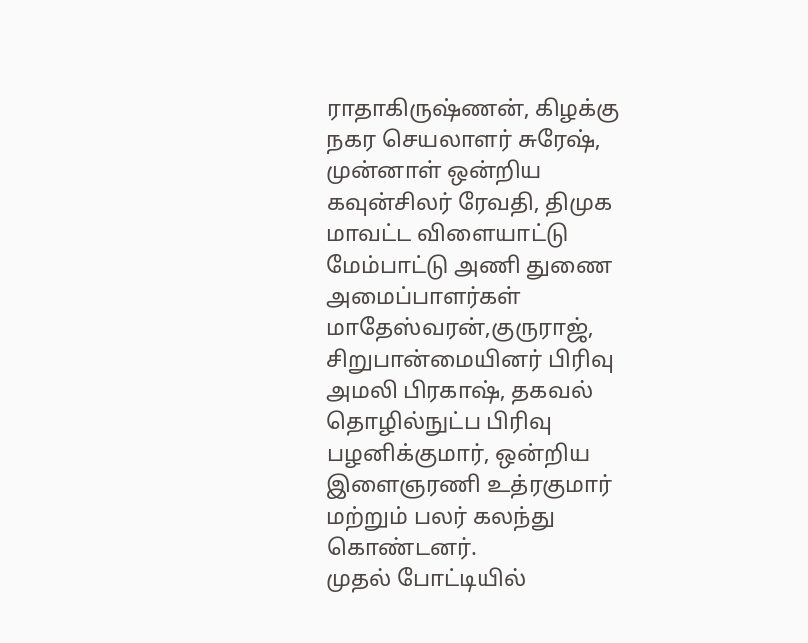ராதாகிருஷ்ணன், கிழக்கு நகர செயலாளர் சுரேஷ், முன்னாள் ஒன்றிய கவுன்சிலர் ரேவதி, திமுக மாவட்ட விளையாட்டு மேம்பாட்டு அணி துணை அமைப்பாளர்கள் மாதேஸ்வரன்,குருராஜ், சிறுபான்மையினர் பிரிவு அமலி பிரகாஷ், தகவல் தொழில்நுட்ப பிரிவு பழனிக்குமார், ஒன்றிய இளைஞரணி உத்ரகுமார் மற்றும் பலர் கலந்து கொண்டனர்.
முதல் போட்டியில்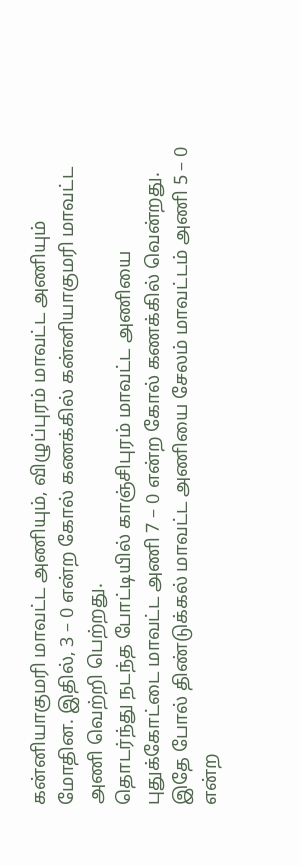கன்னியாகுமரி மாவட்ட அணியும், விழுப்புரம் மாவட்ட அணியும் மோதின. இதில், 3 – 0 என்ற கோல் கணக்கில் கன்னியாகுமரி மாவட்ட அணி வெற்றி பெற்றது.
தொடர்ந்து நடந்த போட்டியில் காஞ்சிபுரம் மாவட்ட அணியை புதுக்கோட்டை மாவட்ட அணி 7 – 0 என்ற கோல் கணக்கில் வென்றது.
இதே போல் திண்டுக்கல் மாவட்ட அணியை சேலம் மாவட்டம் அணி 5 – 0 என்ற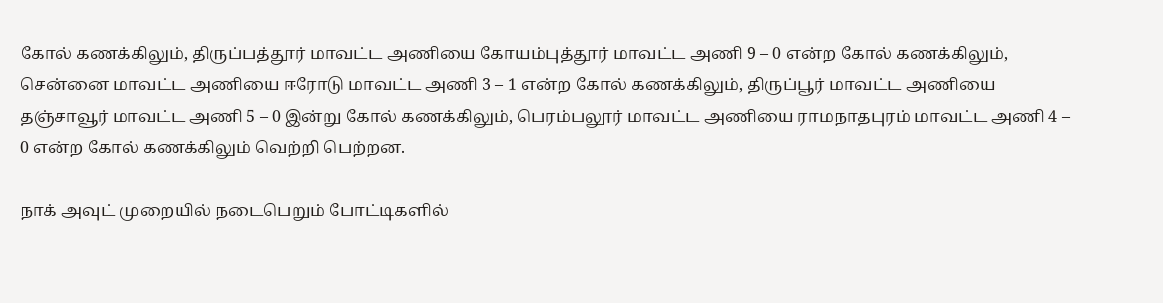கோல் கணக்கிலும், திருப்பத்தூர் மாவட்ட அணியை கோயம்புத்தூர் மாவட்ட அணி 9 – 0 என்ற கோல் கணக்கிலும், சென்னை மாவட்ட அணியை ஈரோடு மாவட்ட அணி 3 – 1 என்ற கோல் கணக்கிலும், திருப்பூர் மாவட்ட அணியை தஞ்சாவூர் மாவட்ட அணி 5 – 0 இன்று கோல் கணக்கிலும், பெரம்பலூர் மாவட்ட அணியை ராமநாதபுரம் மாவட்ட அணி 4 – 0 என்ற கோல் கணக்கிலும் வெற்றி பெற்றன.

நாக் அவுட் முறையில் நடைபெறும் போட்டிகளில்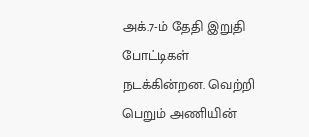அக்.7-ம் தேதி இறுதி போட்டிகள் நடக்கின்றன. வெற்றி பெறும் அணியின்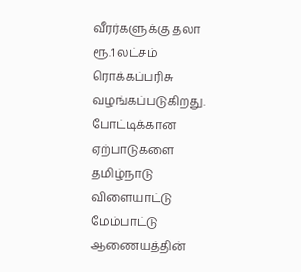வீரர்களுக்கு தலா ரூ.1 லட்சம் ரொக்கப்பரிசு வழங்கப்படுகிறது.
போட்டிக்கான ஏற்பாடுகளை தமிழ்நாடு விளையாட்டு மேம்பாட்டு ஆணையத்தின்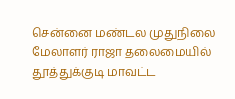சென்னை மண்டல முதுநிலை மேலாளர் ராஜா தலைமையில் தூத்துக்குடி மாவட்ட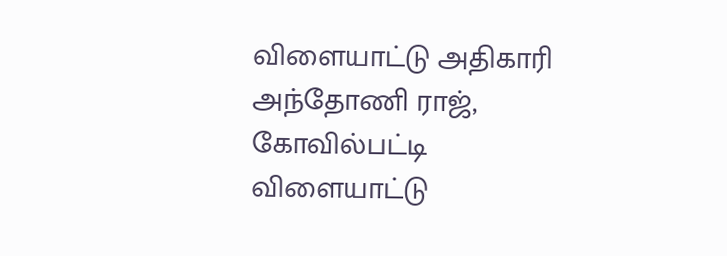விளையாட்டு அதிகாரி அந்தோணி ராஜ், கோவில்பட்டி விளையாட்டு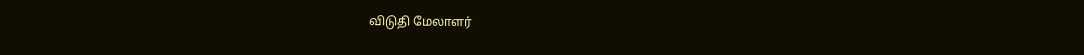விடுதி மேலாளர்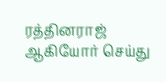ரத்தினராஜ் ஆகியோர் செய்து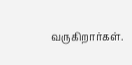வருகிறார்கள்.